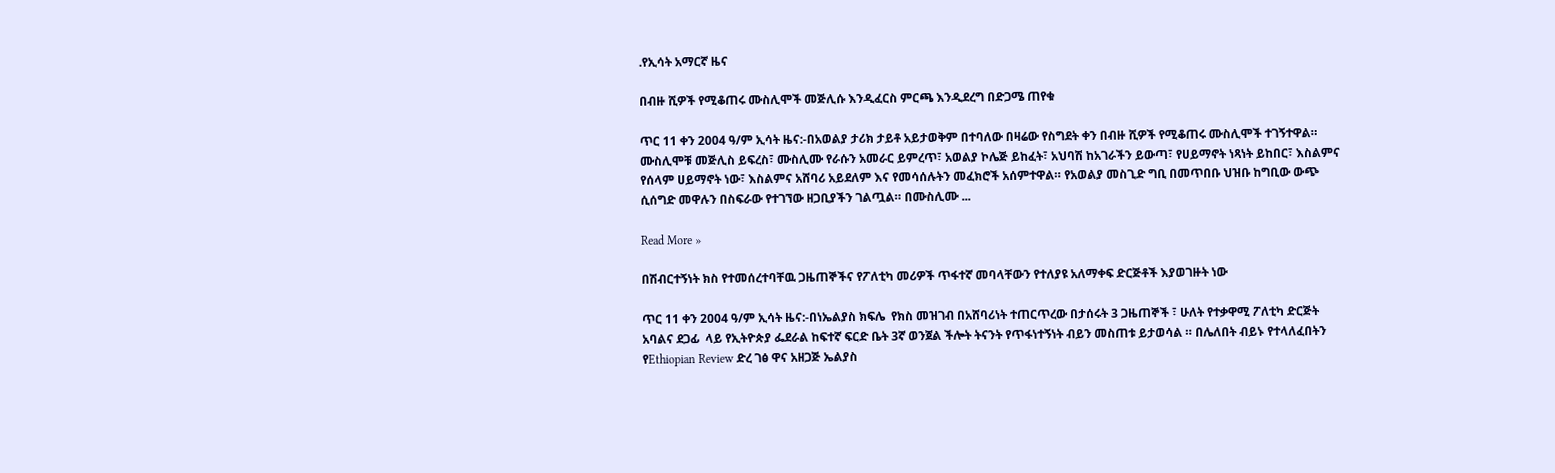.የኢሳት አማርኛ ዜና

በብዙ ሺዎች የሚቆጠሩ ሙስሊሞች መጅሊሱ እንዲፈርስ ምርጫ እንዲደረግ በድጋሜ ጠየቁ

ጥር 11 ቀን 2004 ዓ/ም ኢሳት ዜና:-በአወልያ ታሪክ ታይቶ አይታወቅም በተባለው በዛሬው የስግደት ቀን በብዙ ሺዎች የሚቆጠሩ ሙስሊሞች ተገኝተዋል። ሙስሊሞቹ መጅሊስ ይፍረስ፣ ሙስሊሙ የራሱን አመራር ይምረጥ፣ አወልያ ኮሌጅ ይከፈት፣ አህባሽ ከአገራችን ይውጣ፣ የሀይማኖት ነጻነት ይከበር፣ እስልምና የሰላም ሀይማኖት ነው፣ እስልምና አሸባሪ አይደለም እና የመሳሰሉትን መፈክሮች አሰምተዋል። የአወልያ መስጊድ ግቢ በመጥበቡ ህዝቡ ከግቢው ውጭ ሲሰግድ መዋሉን በስፍራው የተገኘው ዘጋቢያችን ገልጧል። በሙስሊሙ ...

Read More »

በሽብርተኝነት ክስ የተመሰረተባቸዉ ጋዜጠኞችና የፖለቲካ መሪዎች ጥፋተኛ መባላቸውን የተለያዩ አለማቀፍ ድርጅቶች እያወገዙት ነው

ጥር 11 ቀን 2004 ዓ/ም ኢሳት ዜና:-በነኤልያስ ክፍሌ  የክስ መዝገብ በአሸባሪነት ተጠርጥረው በታሰሩት 3 ጋዜጠኞች ፣ ሁለት የተቃዋሚ ፖለቲካ ድርጅት አባልና ደጋፊ  ላይ የኢትዮጵያ ፌደራል ከፍተኛ ፍርድ ቤት 3ኛ ወንጀል ችሎት ትናንት የጥፋነተኝነት ብይን መስጠቱ ይታወሳል ። በሌለበት ብይኑ የተላለፈበትን የEthiopian Review ድረ ገፅ ዋና አዘጋጅ ኤልያስ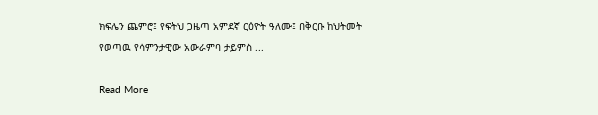ክፍሌን ጨምሮ፤ የፍትህ ጋዜጣ አምደኛ ርዕዮት ዓለሙ፤ በቅርቡ ከህትመት የወጣዉ የሳምንታዊው አውራምባ ታይምስ ...

Read More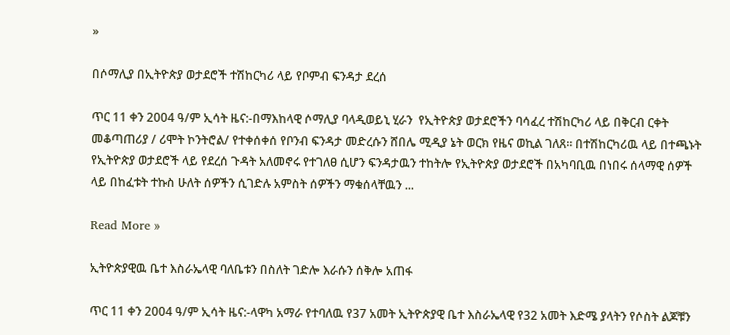»

በሶማሊያ በኢትዮጵያ ወታደሮች ተሽከርካሪ ላይ የቦምብ ፍንዳታ ደረሰ

ጥር 11 ቀን 2004 ዓ/ም ኢሳት ዜና:-በማእከላዊ ሶማሊያ ባላዲወይኒ ሂራን  የኢትዮጵያ ወታደሮችን ባሳፈረ ተሽከርካሪ ላይ በቅርብ ርቀት መቆጣጠሪያ / ሪሞት ኮንትሮል/ የተቀሰቀሰ የቦንብ ፍንዳታ መድረሱን ሸበሌ ሚዲያ ኔት ወርክ የዜና ወኪል ገለጸ። በተሽከርካሪዉ ላይ በተጫኑት የኢትዮጵያ ወታደሮች ላይ የደረሰ ጉዳት አለመኖሩ የተገለፀ ሲሆን ፍንዳታዉን ተከትሎ የኢትዮጵያ ወታደሮች በአካባቢዉ በነበሩ ሰላማዊ ሰዎች ላይ በከፈቱት ተኩስ ሁለት ሰዎችን ሲገድሉ አምስት ሰዎችን ማቁሰላቸዉን ...

Read More »

ኢትዮጵያዊዉ ቤተ እስራኤላዊ ባለቤቱን በስለት ገድሎ እራሱን ሰቅሎ አጠፋ

ጥር 11 ቀን 2004 ዓ/ም ኢሳት ዜና:-ላዋካ አማራ የተባለዉ የ37 አመት ኢትዮጵያዊ ቤተ እስራኤላዊ የ32 አመት እድሜ ያላትን የሶስት ልጆቹን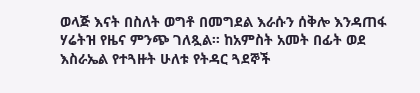ወላጅ እናት በስለት ወግቶ በመግደል እራሱን ሰቅሎ እንዳጠፋ ሃሬትዝ የዜና ምንጭ ገለጿል። ከአምስት አመት በፊት ወደ እስራኤል የተጓዙት ሁለቱ የትዳር ጓደኞች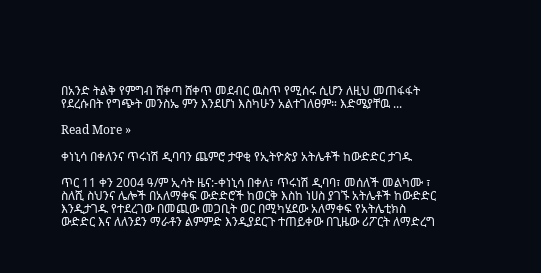በአንድ ትልቅ የምግብ ሸቀጣ ሸቀጥ መደብር ዉስጥ የሚሰሩ ሲሆን ለዚህ መጠፋፋት የደረሱበት የግጭት መንስኤ ምን እንደሆነ እስካሁን አልተገለፀም። እድሜያቸዉ ...

Read More »

ቀነኒሳ በቀለንና ጥሩነሽ ዲባባን ጨምሮ ታዋቂ የኢትዮጵያ አትሌቶች ከውድድር ታገዱ

ጥር 11 ቀን 2004 ዓ/ም ኢሳት ዜና:-ቀነኒሳ በቀለ፣ ጥሩነሽ ዲባባ፣ መሰለች መልካሙ ፣ ስለሺ ስህንና ሌሎች በአለማቀፍ ውድድሮች ከወርቅ እስከ ነሀስ ያገኙ አትሌቶች ከውድድር እንዲታገዱ የተደረገው በመጪው መጋቢት ወር በሚካሄደው አለማቀፍ የአትሌቲክስ ውድድር እና ለለንደን ማራቶን ልምምድ እንዲያደርጉ ተጠይቀው በጊዜው ሪፖርት ለማድረግ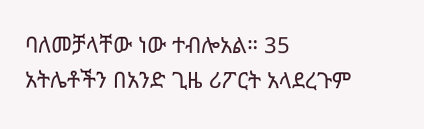ባለመቻላቸው ነው ተብሎአል። 35 አትሌቶችን በአንድ ጊዜ ሪፖርት አላደረጉም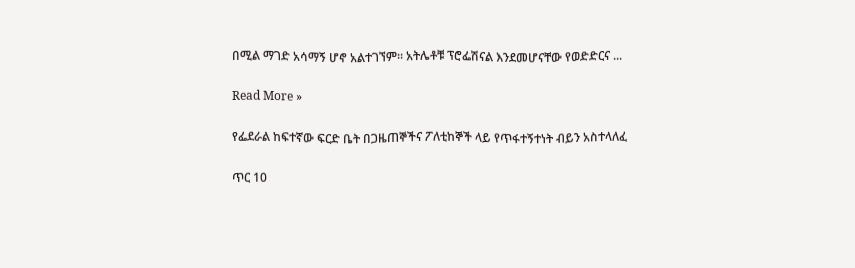በሚል ማገድ አሳማኝ ሆኖ አልተገኘም። አትሌቶቹ ፕሮፌሽናል እንደመሆናቸው የወድድርና ...

Read More »

የፌደራል ከፍተኛው ፍርድ ቤት በጋዜጠኞችና ፖለቲከኞች ላይ የጥፋተኝተነት ብይን አስተላለፈ

ጥር 10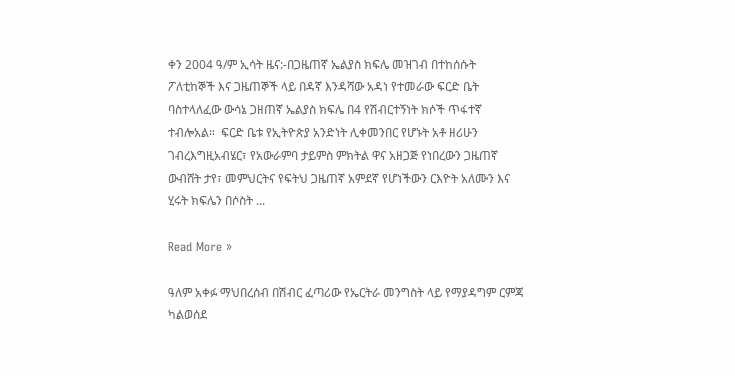ቀን 2004 ዓ/ም ኢሳት ዜና:-በጋዜጠኛ ኤልያስ ክፍሌ መዝገብ በተከሰሱት ፖለቲከኞች እና ጋዜጠኞች ላይ በዳኛ እንዳሻው አዳነ የተመራው ፍርድ ቤት ባስተላለፈው ውሳኔ ጋዘጠኛ ኤልያስ ክፍሌ በ4 የሽብርተኝነት ክሶች ጥፋተኛ ተብሎአል።  ፍርድ ቤቱ የኢትዮጵያ አንድነት ሊቀመንበር የሆኑት አቶ ዘሪሁን ገብረእግዚአብሄር፣ የአውራምባ ታይምስ ምክትል ዋና አዘጋጅ የነበረውን ጋዜጠኛ ውብሸት ታየ፣ መምህርትና የፍትህ ጋዜጠኛ አምደኛ የሆነችውን ርእዮት አለሙን እና ሂሩት ክፍሌን በሶስት ...

Read More »

ዓለም አቀፉ ማህበረሰብ በሽብር ፈጣሪው የኤርትራ መንግስት ላይ የማያዳግም ርምጃ ካልወሰደ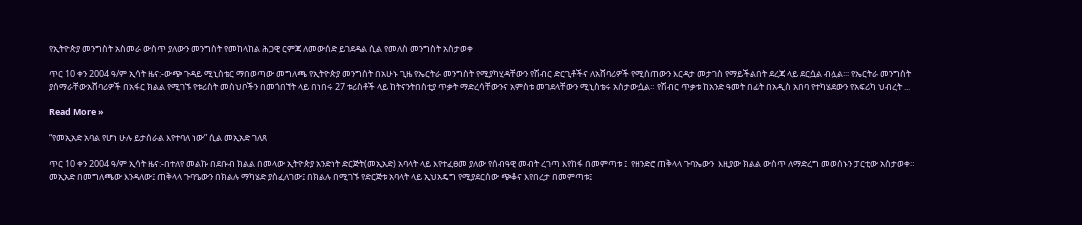የኢትዮጵያ መንግስት አስመራ ውስጥ ያለውን መንግስት የመከላከል ሕጋዊ ርምጃ ለመውሰድ ይገደዳል ሲል የመለስ መንግስት አስታወቀ

ጥር 10 ቀን 2004 ዓ/ም ኢሳት ዜና:-ውጭ ጉዳይ ሚኒስቴር ማበወጣው መግለጫ የኢትዮጵያ መንግስት በአሁኑ ጊዜ የኤርትራ መንግስት የሚያካሂዳቸውን የሽብር ድርጊቶችና ለአሸባሪዎች የሚሰጠውን እርዳታ መታገስ የማይችልበት ደረጃ ላይ ደርሷል ብሏል፡፡፡ የኤርትራ መንግስት ያሰማራቸውአሸባሪዎች በአፋር ክልል የሚገኙ የቱሪስት መስህቦችን በመጎበኘት ላይ በነበሩ 27 ቱሪስቶች ላይ ከትናንትበስቲያ ጥቃት ማድረሳቸውንና አምስቱ መገደላቸውን ሚኒስቴሩ አስታውሷል። የሽብር ጥቃቱ ከአንድ ዓመት በፊት በአዲስ አበባ የተካሄደውን የአፍሪካ ህብረት ...

Read More »

“የመኢአድ አባል የሆነ ሁሉ ይታሰራል እየተባለ ነው” ሲል መኢአድ ገለጸ

ጥር 10 ቀን 2004 ዓ/ም ኢሳት ዜና:-በተለየ መልኩ በደቡብ ክልል በመላው ኢትዮጵያ አንድነት ድርጅት(መኢአድ) አባላት ላይ እየተፈፀመ ያለው የሰብዓዊ መብት ረገጣ እየከፋ በመምጣቱ ፤  የዘንድሮ ጠቅላላ ጉባኤውን  እዚያው ክልል ውስጥ ለማድረግ መወሰኑን ፓርቲው አስታወቀ። መኢአድ በመግለጫው እንዳለው፤ ጠቅላላ ጉባዔውን በክልሉ ማካሄድ ያስፈለገው፤ በክልሉ በሚገኙ የድርጅቱ አባላት ላይ ኢህአዴግ የሚያደርሰው ጭቆና እየበረታ በመምጣቱ፤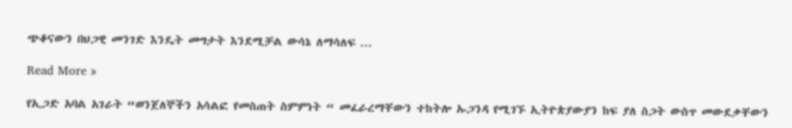ጭቆናውን በህጋዊ መንገድ እንዴት መግታት እንደሚቻል ውሳኔ ለማሳለፍ ...

Read More »

የኢጋድ አባል አገራት “ወንጀለኞችን አሳልፎ የመስጠት ስምምነት “ መፈራረማቸውን ተከትሎ ኡጋንዳ የሚገኙ ኢትዮጵያውያን ከፍ ያለ ስጋት ውስጥ መውደቃቸውን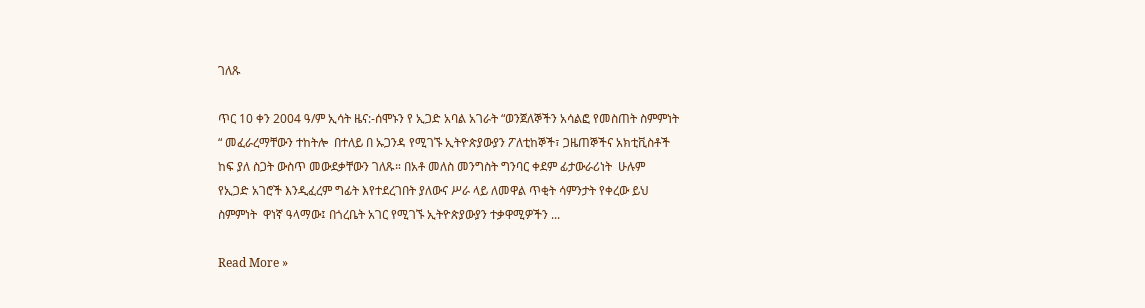ገለጹ

ጥር 10 ቀን 2004 ዓ/ም ኢሳት ዜና:-ሰሞኑን የ ኢጋድ አባል አገራት “ወንጀለኞችን አሳልፎ የመስጠት ስምምነት “ መፈራረማቸውን ተከትሎ  በተለይ በ ኡጋንዳ የሚገኙ ኢትዮጵያውያን ፖለቲከኞች፣ ጋዜጠኞችና አክቲቪስቶች ከፍ ያለ ስጋት ውስጥ መውደቃቸውን ገለጹ። በአቶ መለስ መንግስት ግንባር ቀደም ፊታውራሪነት  ሁሉም  የኢጋድ አገሮች እንዲፈረም ግፊት እየተደረገበት ያለውና ሥራ ላይ ለመዋል ጥቂት ሳምንታት የቀረው ይህ ስምምነት  ዋነኛ ዓላማው፤ በጎረቤት አገር የሚገኙ ኢትዮጵያውያን ተቃዋሚዎችን ...

Read More »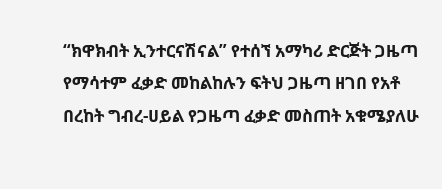“ክዋክብት ኢንተርናሽናል” የተሰኘ አማካሪ ድርጅት ጋዜጣ የማሳተም ፈቃድ መከልከሉን ፍትህ ጋዜጣ ዘገበ የአቶ በረከት ግብረ-ሀይል የጋዜጣ ፈቃድ መስጠት አቁሜያለሁ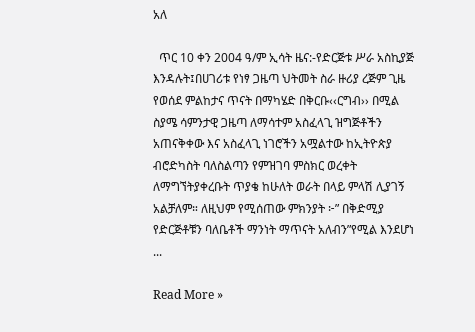አለ

  ጥር 10 ቀን 2004 ዓ/ም ኢሳት ዜና:-የድርጅቱ ሥራ አስኪያጅ  እንዳሉት፤በሀገሪቱ የነፃ ጋዜጣ ህትመት ስራ ዙሪያ ረጅም ጊዜ የወሰደ ምልከታና ጥናት በማካሄድ በቅርቡ‹‹ርግብ›› በሚል ስያሜ ሳምንታዊ ጋዜጣ ለማሳተም አስፈላጊ ዝግጅቶችን አጠናቅቀው እና አስፈላጊ ነገሮችን አሟልተው ከኢትዮጵያ ብሮድካስት ባለስልጣን የምዝገባ ምስክር ወረቀት ለማግኘትያቀረቡት ጥያቄ ከሁለት ወራት በላይ ምላሽ ሊያገኝ አልቻለም። ለዚህም የሚሰጠው ምክንያት ፦” በቅድሚያ የድርጅቶቹን ባለቤቶች ማንነት ማጥናት አለብን”የሚል እንደሆነ ...

Read More »